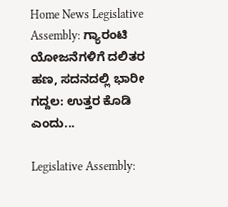Home News Legislative Assembly: ಗ್ಯಾರಂಟಿ ಯೋಜನೆಗಳಿಗೆ ದಲಿತರ ಹಣ, ಸದನದಲ್ಲಿ ಭಾರೀ ಗದ್ದಲ: ಉತ್ತರ ಕೊಡಿ ಎಂದು...

Legislative Assembly: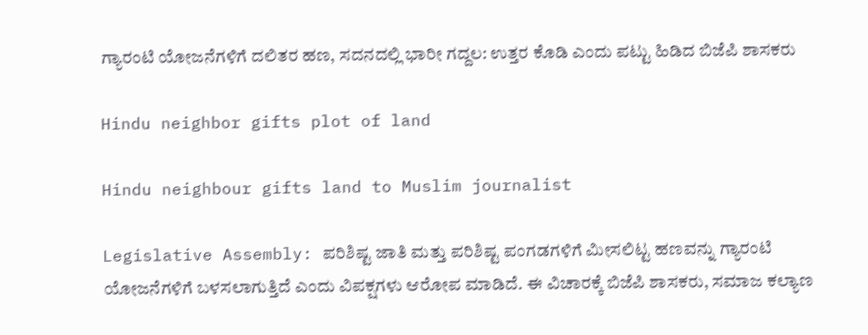ಗ್ಯಾರಂಟಿ ಯೋಜನೆಗಳಿಗೆ ದಲಿತರ ಹಣ, ಸದನದಲ್ಲಿ ಭಾರೀ ಗದ್ದಲ: ಉತ್ತರ ಕೊಡಿ ಎಂದು ಪಟ್ಟು ಹಿಡಿದ ಬಿಜೆಪಿ ಶಾಸಕರು

Hindu neighbor gifts plot of land

Hindu neighbour gifts land to Muslim journalist

Legislative Assembly: ಪರಿಶಿಷ್ಟ ಜಾತಿ ಮತ್ತು ಪರಿಶಿಷ್ಟ ಪಂಗಡಗಳಿಗೆ ಮೀಸಲಿಟ್ಟ ಹಣವನ್ನು ಗ್ಯಾರಂಟಿ ಯೋಜನೆಗಳಿಗೆ ಬಳಸಲಾಗುತ್ತಿದೆ ಎಂದು ವಿಪಕ್ಷಗಳು ಆರೋಪ ಮಾಡಿದೆ. ಈ ವಿಚಾರಕ್ಕೆ ಬಿಜೆಪಿ ಶಾಸಕರು, ಸಮಾಜ ಕಲ್ಯಾಣ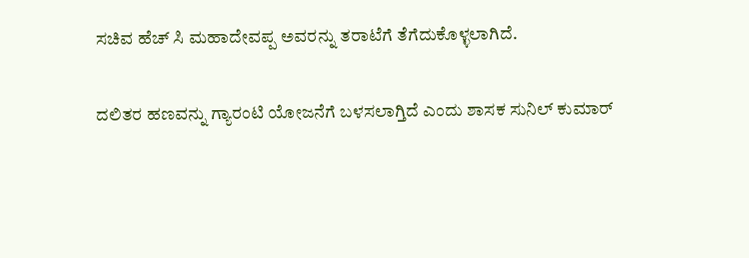ಸಚಿವ ಹೆಚ್‌ ಸಿ ಮಹಾದೇವಪ್ಪ ಅವರನ್ನು ತರಾಟೆಗೆ ತೆಗೆದುಕೊಳ್ಳಲಾಗಿದೆ.

ದಲಿತರ ಹಣವನ್ನು ಗ್ಯಾರಂಟಿ ಯೋಜನೆಗೆ ಬಳಸಲಾಗ್ತಿದೆ ಎಂದು ಶಾಸಕ ಸುನಿಲ್‌ ಕುಮಾರ್‌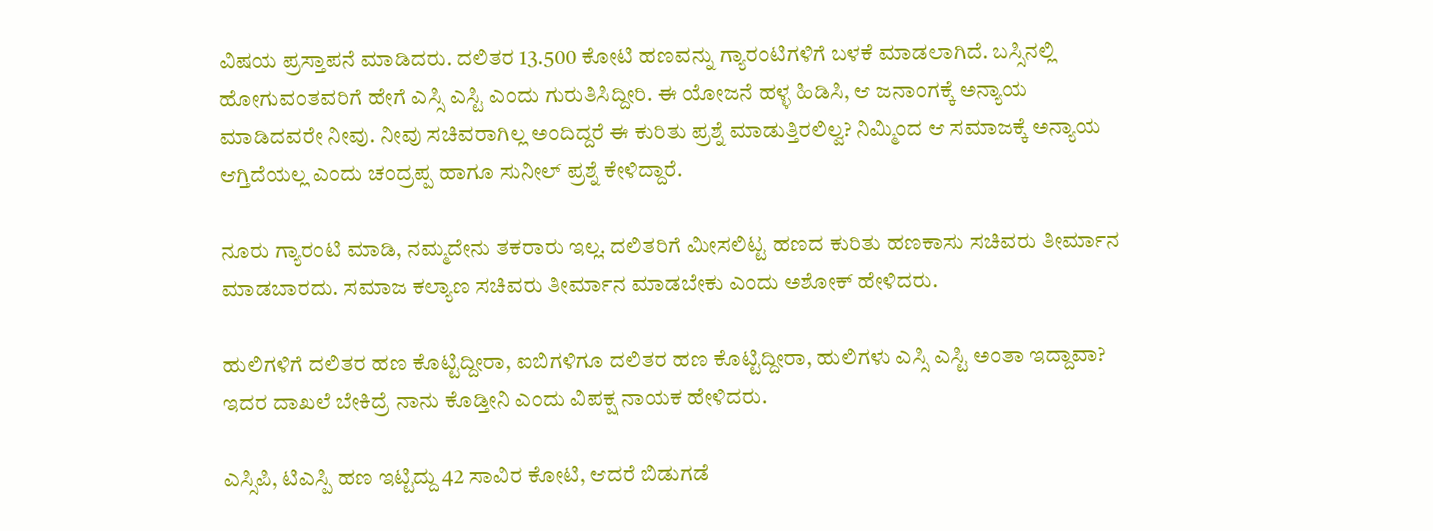ವಿಷಯ ಪ್ರಸ್ತಾಪನೆ ಮಾಡಿದರು. ದಲಿತರ 13.500 ಕೋಟಿ ಹಣವನ್ನು ಗ್ಯಾರಂಟಿಗಳಿಗೆ ಬಳಕೆ ಮಾಡಲಾಗಿದೆ. ಬಸ್ಸಿನಲ್ಲಿ ಹೋಗುವಂತವರಿಗೆ ಹೇಗೆ ಎಸ್ಸಿ ಎಸ್ಟಿ ಎಂದು ಗುರುತಿಸಿದ್ದೀರಿ. ಈ ಯೋಜನೆ ಹಳ್ಳ ಹಿಡಿಸಿ, ಆ ಜನಾಂಗಕ್ಕೆ ಅನ್ಯಾಯ ಮಾಡಿದವರೇ ನೀವು. ನೀವು ಸಚಿವರಾಗಿಲ್ಲ ಅಂದಿದ್ದರೆ ಈ ಕುರಿತು ಪ್ರಶ್ನೆ ಮಾಡುತ್ತಿರಲಿಲ್ವ? ನಿಮ್ಮಿಂದ ಆ ಸಮಾಜಕ್ಕೆ ಅನ್ಯಾಯ ಆಗ್ತಿದೆಯಲ್ಲ ಎಂದು ಚಂದ್ರಪ್ಪ ಹಾಗೂ ಸುನೀಲ್‌ ಪ್ರಶ್ನೆ ಕೇಳಿದ್ದಾರೆ.

ನೂರು ಗ್ಯಾರಂಟಿ ಮಾಡಿ, ನಮ್ಮದೇನು ತಕರಾರು ಇಲ್ಲ. ದಲಿತರಿಗೆ ಮೀಸಲಿಟ್ಟ ಹಣದ ಕುರಿತು ಹಣಕಾಸು ಸಚಿವರು ತೀರ್ಮಾನ ಮಾಡಬಾರದು. ಸಮಾಜ ಕಲ್ಯಾಣ ಸಚಿವರು ತೀರ್ಮಾನ ಮಾಡಬೇಕು ಎಂದು ಅಶೋಕ್‌ ಹೇಳಿದರು.

ಹುಲಿಗಳಿಗೆ ದಲಿತರ ಹಣ ಕೊಟ್ಟಿದ್ದೀರಾ, ಐಬಿಗಳಿಗೂ ದಲಿತರ ಹಣ ಕೊಟ್ಟಿದ್ದೀರಾ, ಹುಲಿಗಳು ಎಸ್ಸಿ ಎಸ್ಟಿ ಅಂತಾ ಇದ್ದಾವಾ? ಇದರ ದಾಖಲೆ ಬೇಕಿದ್ರೆ ನಾನು ಕೊಡ್ತೀನಿ ಎಂದು ವಿಪಕ್ಷ ನಾಯಕ ಹೇಳಿದರು.

ಎಸ್ಸಿಪಿ, ಟಿಎಸ್ಪಿ ಹಣ ಇಟ್ಟಿದ್ದು 42 ಸಾವಿರ ಕೋಟಿ, ಆದರೆ ಬಿಡುಗಡೆ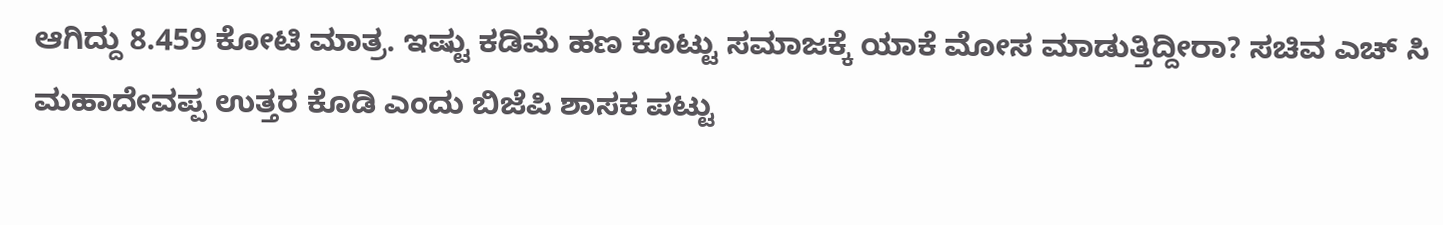ಆಗಿದ್ದು 8.459 ಕೋಟಿ ಮಾತ್ರ. ಇಷ್ಟು ಕಡಿಮೆ ಹಣ ಕೊಟ್ಟು ಸಮಾಜಕ್ಕೆ ಯಾಕೆ ಮೋಸ ಮಾಡುತ್ತಿದ್ದೀರಾ? ಸಚಿವ ಎಚ್‌ ಸಿ ಮಹಾದೇವಪ್ಪ ಉತ್ತರ ಕೊಡಿ ಎಂದು ಬಿಜೆಪಿ ಶಾಸಕ ಪಟ್ಟು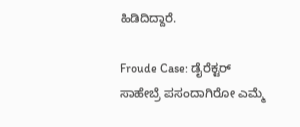ಹಿಡಿದಿದ್ದಾರೆ.

Froude Case: ಡೈರೆಕ್ಟರ್‌ ಸಾಹೇಬ್ರೆ ಪಸಂದಾಗಿರೋ ಎಮ್ಮೆ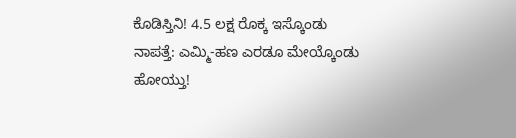ಕೊಡಿಸ್ತಿನಿ! 4.5 ಲಕ್ಷ ರೊಕ್ಕ ಇಸ್ಕೊಂಡು ನಾಪತ್ತೆ: ಎಮ್ಮಿ-ಹಣ ಎರಡೂ ಮೇಯ್ಕೊಂಡು ಹೋಯ್ತು!